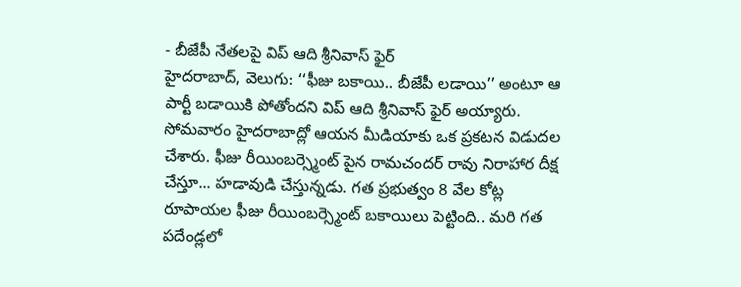- బీజేపీ నేతలపై విప్ ఆది శ్రీనివాస్ ఫైర్
హైదరాబాద్, వెలుగు: ‘‘ఫీజు బకాయి.. బీజేపీ లడాయి’’ అంటూ ఆ పార్టీ బడాయికి పోతోందని విప్ ఆది శ్రీనివాస్ ఫైర్ అయ్యారు. సోమవారం హైదరాబాద్లో ఆయన మీడియాకు ఒక ప్రకటన విడుదల చేశారు. ఫీజు రీయింబర్స్మెంట్ పైన రామచందర్ రావు నిరాహార దీక్ష చేస్తూ... హడావుడి చేస్తున్నడు. గత ప్రభుత్వం 8 వేల కోట్ల రూపాయల ఫీజు రీయింబర్స్మెంట్ బకాయిలు పెట్టింది.. మరి గత పదేండ్లలో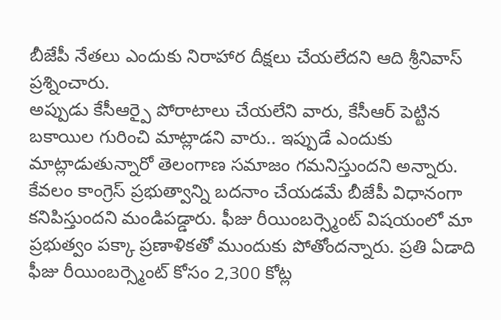బీజేపీ నేతలు ఎందుకు నిరాహార దీక్షలు చేయలేదని ఆది శ్రీనివాస్ ప్రశ్నించారు.
అప్పుడు కేసీఆర్పై పోరాటాలు చేయలేని వారు, కేసీఆర్ పెట్టిన బకాయిల గురించి మాట్లాడని వారు.. ఇప్పుడే ఎందుకు మాట్లాడుతున్నారో తెలంగాణ సమాజం గమనిస్తుందని అన్నారు. కేవలం కాంగ్రెస్ ప్రభుత్వాన్ని బదనాం చేయడమే బీజేపీ విధానంగా కనిపిస్తుందని మండిపడ్డారు. ఫీజు రీయింబర్స్మెంట్ విషయంలో మా ప్రభుత్వం పక్కా ప్రణాళికతో ముందుకు పోతోందన్నారు. ప్రతి ఏడాది ఫీజు రీయింబర్స్మెంట్ కోసం 2,300 కోట్ల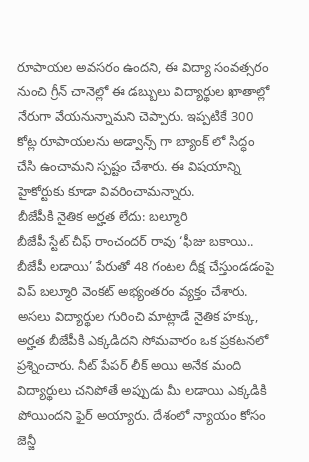రూపాయల అవసరం ఉందని, ఈ విద్యా సంవత్సరం నుంచి గ్రీన్ చానెల్లో ఈ డబ్బులు విద్యార్థుల ఖాతాల్లో నేరుగా వేయనున్నామని చెప్పారు. ఇప్పటికే 300 కోట్ల రూపాయలను అడ్వాన్స్ గా బ్యాంక్ లో సిద్ధం చేసి ఉంచామని స్పష్టం చేశారు. ఈ విషయాన్ని హైకోర్టుకు కూడా వివరించామన్నారు.
బీజేపీకి నైతిక అర్హత లేదు: బల్మూరి
బీజేపీ స్టేట్ చీఫ్ రాంచందర్ రావు ‘ఫీజు బకాయి.. బీజేపీ లడాయి’ పేరుతో 48 గంటల దీక్ష చేస్తుండడంపై విప్ బల్మూరి వెంకట్ అభ్యంతరం వ్యక్తం చేశారు. అసలు విద్యార్థుల గురించి మాట్లాడే నైతిక హక్కు, అర్హత బీజేపీకి ఎక్కడిదని సోమవారం ఒక ప్రకటనలో ప్రశ్నించారు. నీట్ పేపర్ లీక్ అయి అనేక మంది విద్యార్థులు చనిపోతే అప్పుడు మీ లడాయి ఎక్కడికి పోయిందని ఫైర్ అయ్యారు. దేశంలో న్యాయం కోసం జెన్జీ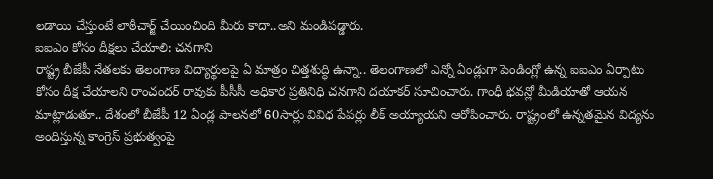లడాయి చేస్తుంటే లాఠీచార్జ్ చేయించింది మీరు కాదా..అని మండిపడ్డారు.
ఐఐఎం కోసం దీక్షలు చేయాలి: చనగాని
రాష్ట్ర బీజేపీ నేతలకు తెలంగాణ విద్యార్థులపై ఏ మాత్రం చిత్తశుద్ధి ఉన్నా.. తెలంగాణలో ఎన్నో ఏండ్లుగా పెండింగ్లో ఉన్న ఐఐఎం ఏర్పాటు కోసం దీక్ష చేయాలని రాంచందర్ రావుకు పీసీసీ అధికార ప్రతినిధి చనగాని దయాకర్ సూచించారు. గాంధీ భవన్లో మీడియాతో ఆయన మాట్లాడుతూ.. దేశంలో బీజేపీ 12 ఏండ్ల పాలనలో 60సార్లు వివిధ పేపర్లు లీక్ అయ్యాయని ఆరోపించారు. రాష్ట్రంలో ఉన్నతమైన విద్యను అందిస్తున్న కాంగ్రెస్ ప్రభుత్వంపై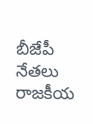బీజేపీ నేతలు రాజకీయ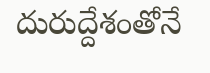దురుద్దేశంతోనే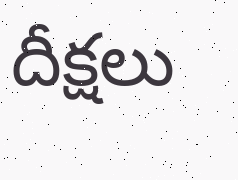దీక్షలు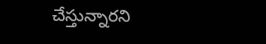చేస్తున్నారని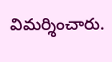విమర్శించారు.